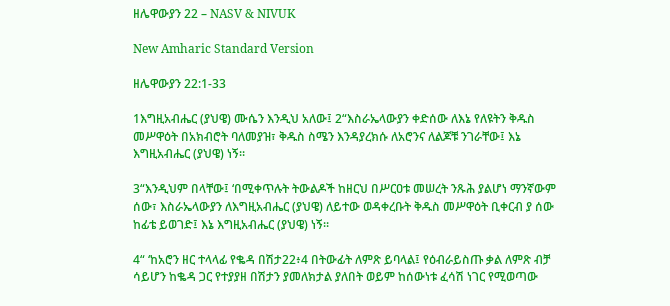ዘሌዋውያን 22 – NASV & NIVUK

New Amharic Standard Version

ዘሌዋውያን 22:1-33

1እግዚአብሔር (ያህዌ) ሙሴን እንዲህ አለው፤ 2“እስራኤላውያን ቀድሰው ለእኔ የለዩትን ቅዱስ መሥዋዕት በአክብሮት ባለመያዝ፣ ቅዱስ ስሜን እንዳያረክሱ ለአሮንና ለልጆቹ ንገራቸው፤ እኔ እግዚአብሔር (ያህዌ) ነኝ።

3“እንዲህም በላቸው፤ ‘በሚቀጥሉት ትውልዶች ከዘርህ በሥርዐቱ መሠረት ንጹሕ ያልሆነ ማንኛውም ሰው፣ እስራኤላውያን ለእግዚአብሔር (ያህዌ) ለይተው ወዳቀረቡት ቅዱስ መሥዋዕት ቢቀርብ ያ ሰው ከፊቴ ይወገድ፤ እኔ እግዚአብሔር (ያህዌ) ነኝ።

4“ ‘ከአሮን ዘር ተላላፊ የቈዳ በሽታ22፥4 በትውፊት ለምጽ ይባላል፤ የዕብራይስጡ ቃል ለምጽ ብቻ ሳይሆን ከቈዳ ጋር የተያያዘ በሽታን ያመለክታል ያለበት ወይም ከሰውነቱ ፈሳሽ ነገር የሚወጣው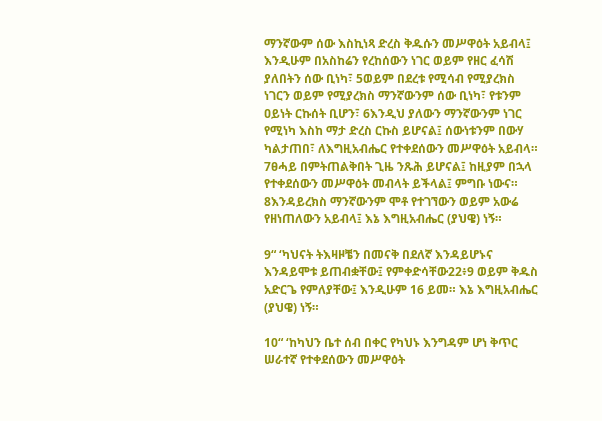ማንኛውም ሰው እስኪነጻ ድረስ ቅዱሱን መሥዋዕት አይብላ፤ እንዲሁም በአስከሬን የረከሰውን ነገር ወይም የዘር ፈሳሽ ያለበትን ሰው ቢነካ፣ 5ወይም በደረቱ የሚሳብ የሚያረክስ ነገርን ወይም የሚያረክስ ማንኛውንም ሰው ቢነካ፣ የቱንም ዐይነት ርኩሰት ቢሆን፣ 6እንዲህ ያለውን ማንኛውንም ነገር የሚነካ እስከ ማታ ድረስ ርኩስ ይሆናል፤ ሰውነቱንም በውሃ ካልታጠበ፣ ለእግዚአብሔር የተቀደሰውን መሥዋዕት አይብላ። 7ፀሓይ በምትጠልቅበት ጊዜ ንጹሕ ይሆናል፤ ከዚያም በኋላ የተቀደሰውን መሥዋዕት መብላት ይችላል፤ ምግቡ ነውና። 8እንዳይረክስ ማንኛውንም ሞቶ የተገኘውን ወይም አውሬ የዘነጠለውን አይብላ፤ እኔ እግዚአብሔር (ያህዌ) ነኝ።

9“ ‘ካህናት ትእዛዞቼን በመናቅ በደለኛ እንዳይሆኑና እንዳይሞቱ ይጠብቋቸው፤ የምቀድሳቸው22፥9 ወይም ቅዱስ አድርጌ የምለያቸው፤ እንዲሁም 16 ይመ። እኔ እግዚአብሔር (ያህዌ) ነኝ።

10“ ‘ከካህን ቤተ ሰብ በቀር የካህኑ እንግዳም ሆነ ቅጥር ሠራተኛ የተቀደሰውን መሥዋዕት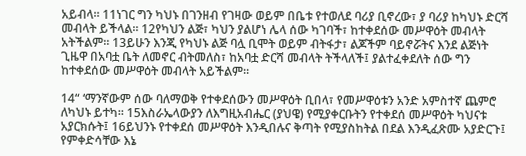አይብላ። 11ነገር ግን ካህኑ በገንዘብ የገዛው ወይም በቤቱ የተወለደ ባሪያ ቢኖረው፣ ያ ባሪያ ከካህኑ ድርሻ መብላት ይችላል። 12የካህን ልጅ፣ ካህን ያልሆነ ሌላ ሰው ካገባች፣ ከተቀደሰው መሥዋዕት መብላት አትችልም። 13ይሁን እንጂ የካህኑ ልጅ ባሏ ቢሞት ወይም ብትፋታ፣ ልጆችም ባይኖሯትና እንደ ልጅነት ጊዜዋ በአባቷ ቤት ለመኖር ብትመለስ፣ ከአባቷ ድርሻ መብላት ትችላለች፤ ያልተፈቀደለት ሰው ግን ከተቀደሰው መሥዋዕት መብላት አይችልም።

14“ ‘ማንኛውም ሰው ባለማወቅ የተቀደሰውን መሥዋዕት ቢበላ፣ የመሥዋዕቱን አንድ አምስተኛ ጨምሮ ለካህኑ ይተካ። 15እስራኤላውያን ለእግዚአብሔር (ያህዌ) የሚያቀርቡትን የተቀደሰ መሥዋዕት ካህናቱ አያርክሱት፤ 16ይህንኑ የተቀደሰ መሥዋዕት እንዲበሉና ቅጣት የሚያስከትል በደል እንዲፈጽሙ አያድርጉ፤ የምቀድሳቸው እኔ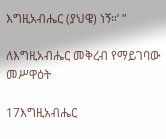እግዚአብሔር (ያህዌ) ነኝ።’ ”

ለእግዚአብሔር መቅረብ የማይገባው መሥዋዕት

17እግዚአብሔር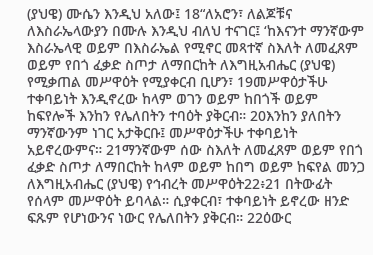(ያህዌ) ሙሴን እንዲህ አለው፤ 18“ለአሮን፣ ለልጆቹና ለእስራኤላውያን በሙሉ እንዲህ ብለህ ተናገር፤ ‘ከእናንተ ማንኛውም እስራኤላዊ ወይም በእስራኤል የሚኖር መጻተኛ ስእለት ለመፈጸም ወይም የበጎ ፈቃድ ስጦታ ለማበርከት ለእግዚአብሔር (ያህዌ) የሚቃጠል መሥዋዕት የሚያቀርብ ቢሆን፣ 19መሥዋዕታችሁ ተቀባይነት እንዲኖረው ከላም ወገን ወይም ከበጎች ወይም ከፍየሎች እንከን የሌለበትን ተባዕት ያቅርብ። 20እንከን ያለበትን ማንኛውንም ነገር አታቅርቡ፤ መሥዋዕታችሁ ተቀባይነት አይኖረውምና። 21ማንኛውም ሰው ስእለት ለመፈጸም ወይም የበጎ ፈቃድ ስጦታ ለማበርከት ከላም ወይም ከበግ ወይም ከፍየል መንጋ ለእግዚአብሔር (ያህዌ) የኅብረት መሥዋዕት22፥21 በትውፊት የሰላም መሥዋዕት ይባላል። ሲያቀርብ፣ ተቀባይነት ይኖረው ዘንድ ፍጹም የሆነውንና ነውር የሌለበትን ያቅርብ። 22ዕውር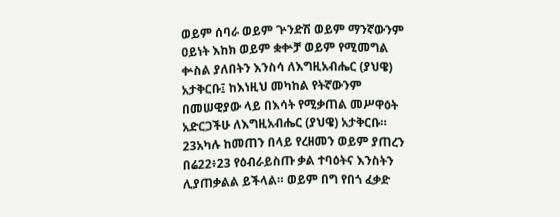ወይም ሰባራ ወይም ጕንድሽ ወይም ማንኛውንም ዐይነት እከክ ወይም ቋቍቻ ወይም የሚመግል ቍስል ያለበትን እንስሳ ለእግዚአብሔር (ያህዌ) አታቅርቡ፤ ከእነዚህ መካከል የትኛውንም በመሠዊያው ላይ በእሳት የሚቃጠል መሥዋዕት አድርጋችሁ ለእግዚአብሔር (ያህዌ) አታቅርቡ። 23አካሉ ከመጠን በላይ የረዘመን ወይም ያጠረን በሬ22፥23 የዕብራይስጡ ቃል ተባዕትና እንስትን ሊያጠቃልል ይችላል። ወይም በግ የበጎ ፈቃድ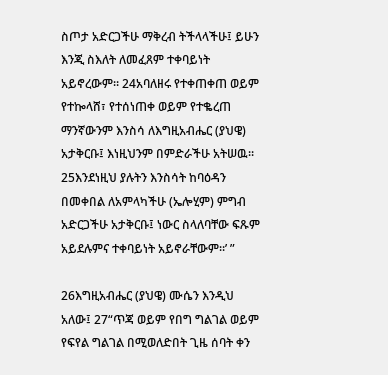ስጦታ አድርጋችሁ ማቅረብ ትችላላችሁ፤ ይሁን እንጂ ስእለት ለመፈጸም ተቀባይነት አይኖረውም። 24አባለዘሩ የተቀጠቀጠ ወይም የተኰላሸ፣ የተሰነጠቀ ወይም የተቈረጠ ማንኛውንም እንስሳ ለእግዚአብሔር (ያህዌ) አታቅርቡ፤ እነዚህንም በምድራችሁ አትሠዉ። 25እንደነዚህ ያሉትን እንስሳት ከባዕዳን በመቀበል ለአምላካችሁ (ኤሎሂም) ምግብ አድርጋችሁ አታቅርቡ፤ ነውር ስላለባቸው ፍጹም አይደሉምና ተቀባይነት አይኖራቸውም።’ ”

26እግዚአብሔር (ያህዌ) ሙሴን እንዲህ አለው፤ 27“ጥጃ ወይም የበግ ግልገል ወይም የፍየል ግልገል በሚወለድበት ጊዜ ሰባት ቀን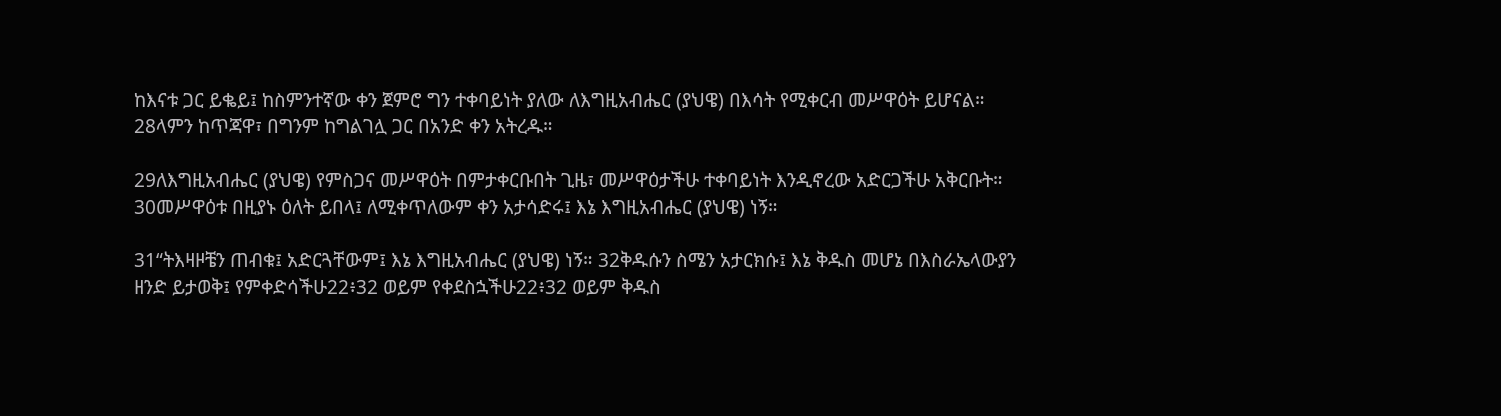ከእናቱ ጋር ይቈይ፤ ከስምንተኛው ቀን ጀምሮ ግን ተቀባይነት ያለው ለእግዚአብሔር (ያህዌ) በእሳት የሚቀርብ መሥዋዕት ይሆናል። 28ላምን ከጥጃዋ፣ በግንም ከግልገሏ ጋር በአንድ ቀን አትረዱ።

29ለእግዚአብሔር (ያህዌ) የምስጋና መሥዋዕት በምታቀርቡበት ጊዜ፣ መሥዋዕታችሁ ተቀባይነት እንዲኖረው አድርጋችሁ አቅርቡት። 30መሥዋዕቱ በዚያኑ ዕለት ይበላ፤ ለሚቀጥለውም ቀን አታሳድሩ፤ እኔ እግዚአብሔር (ያህዌ) ነኝ።

31“ትእዛዞቼን ጠብቁ፤ አድርጓቸውም፤ እኔ እግዚአብሔር (ያህዌ) ነኝ። 32ቅዱሱን ስሜን አታርክሱ፤ እኔ ቅዱስ መሆኔ በእስራኤላውያን ዘንድ ይታወቅ፤ የምቀድሳችሁ22፥32 ወይም የቀደስኋችሁ22፥32 ወይም ቅዱስ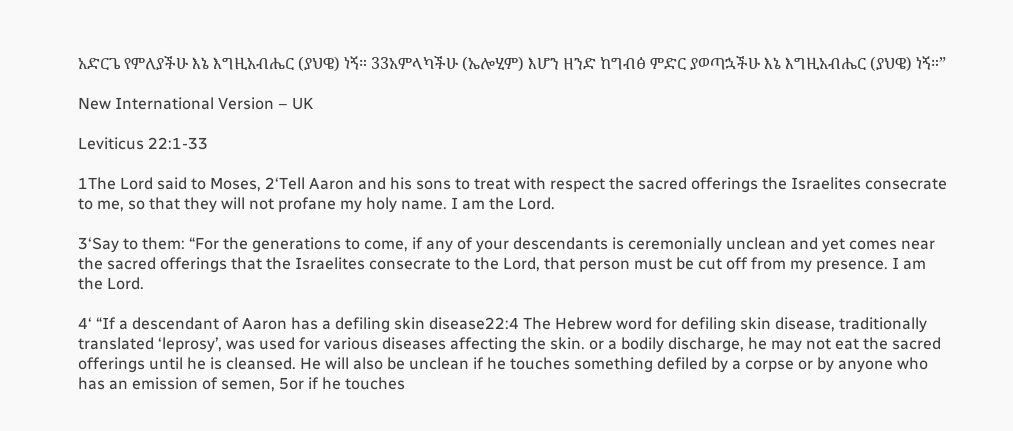አድርጌ የምለያችሁ እኔ እግዚአብሔር (ያህዌ) ነኝ። 33አምላካችሁ (ኤሎሂም) እሆን ዘንድ ከግብፅ ምድር ያወጣኋችሁ እኔ እግዚአብሔር (ያህዌ) ነኝ።”

New International Version – UK

Leviticus 22:1-33

1The Lord said to Moses, 2‘Tell Aaron and his sons to treat with respect the sacred offerings the Israelites consecrate to me, so that they will not profane my holy name. I am the Lord.

3‘Say to them: “For the generations to come, if any of your descendants is ceremonially unclean and yet comes near the sacred offerings that the Israelites consecrate to the Lord, that person must be cut off from my presence. I am the Lord.

4‘ “If a descendant of Aaron has a defiling skin disease22:4 The Hebrew word for defiling skin disease, traditionally translated ‘leprosy’, was used for various diseases affecting the skin. or a bodily discharge, he may not eat the sacred offerings until he is cleansed. He will also be unclean if he touches something defiled by a corpse or by anyone who has an emission of semen, 5or if he touches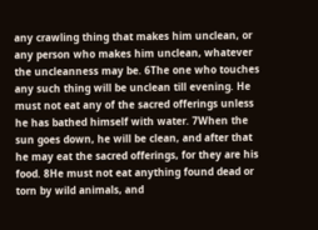any crawling thing that makes him unclean, or any person who makes him unclean, whatever the uncleanness may be. 6The one who touches any such thing will be unclean till evening. He must not eat any of the sacred offerings unless he has bathed himself with water. 7When the sun goes down, he will be clean, and after that he may eat the sacred offerings, for they are his food. 8He must not eat anything found dead or torn by wild animals, and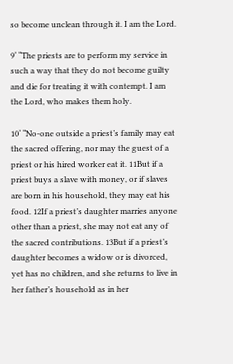so become unclean through it. I am the Lord.

9‘ “The priests are to perform my service in such a way that they do not become guilty and die for treating it with contempt. I am the Lord, who makes them holy.

10‘ “No-one outside a priest’s family may eat the sacred offering, nor may the guest of a priest or his hired worker eat it. 11But if a priest buys a slave with money, or if slaves are born in his household, they may eat his food. 12If a priest’s daughter marries anyone other than a priest, she may not eat any of the sacred contributions. 13But if a priest’s daughter becomes a widow or is divorced, yet has no children, and she returns to live in her father’s household as in her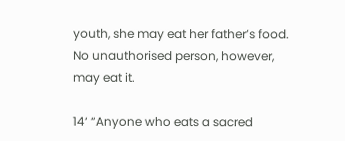youth, she may eat her father’s food. No unauthorised person, however, may eat it.

14‘ “Anyone who eats a sacred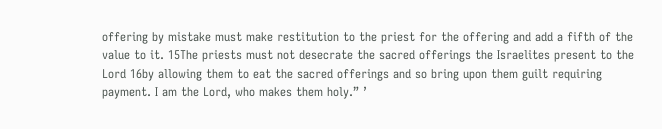offering by mistake must make restitution to the priest for the offering and add a fifth of the value to it. 15The priests must not desecrate the sacred offerings the Israelites present to the Lord 16by allowing them to eat the sacred offerings and so bring upon them guilt requiring payment. I am the Lord, who makes them holy.” ’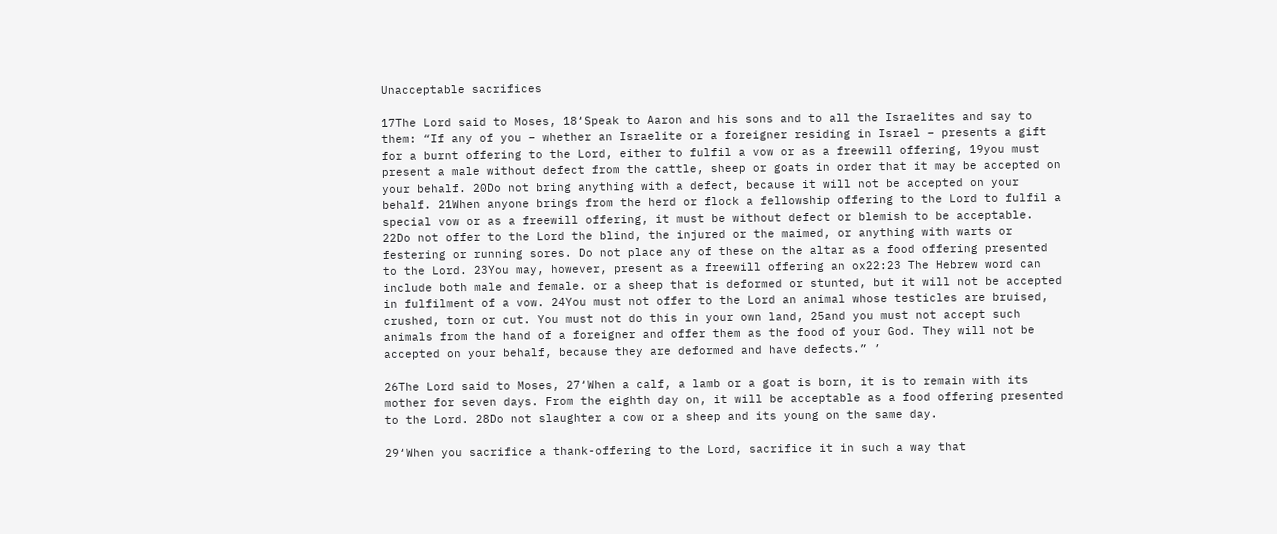Unacceptable sacrifices

17The Lord said to Moses, 18‘Speak to Aaron and his sons and to all the Israelites and say to them: “If any of you – whether an Israelite or a foreigner residing in Israel – presents a gift for a burnt offering to the Lord, either to fulfil a vow or as a freewill offering, 19you must present a male without defect from the cattle, sheep or goats in order that it may be accepted on your behalf. 20Do not bring anything with a defect, because it will not be accepted on your behalf. 21When anyone brings from the herd or flock a fellowship offering to the Lord to fulfil a special vow or as a freewill offering, it must be without defect or blemish to be acceptable. 22Do not offer to the Lord the blind, the injured or the maimed, or anything with warts or festering or running sores. Do not place any of these on the altar as a food offering presented to the Lord. 23You may, however, present as a freewill offering an ox22:23 The Hebrew word can include both male and female. or a sheep that is deformed or stunted, but it will not be accepted in fulfilment of a vow. 24You must not offer to the Lord an animal whose testicles are bruised, crushed, torn or cut. You must not do this in your own land, 25and you must not accept such animals from the hand of a foreigner and offer them as the food of your God. They will not be accepted on your behalf, because they are deformed and have defects.” ’

26The Lord said to Moses, 27‘When a calf, a lamb or a goat is born, it is to remain with its mother for seven days. From the eighth day on, it will be acceptable as a food offering presented to the Lord. 28Do not slaughter a cow or a sheep and its young on the same day.

29‘When you sacrifice a thank-offering to the Lord, sacrifice it in such a way that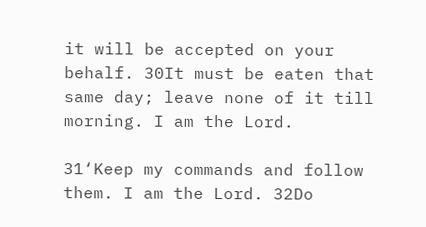it will be accepted on your behalf. 30It must be eaten that same day; leave none of it till morning. I am the Lord.

31‘Keep my commands and follow them. I am the Lord. 32Do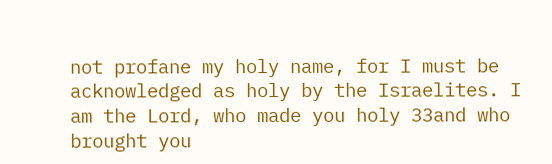not profane my holy name, for I must be acknowledged as holy by the Israelites. I am the Lord, who made you holy 33and who brought you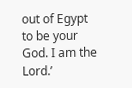out of Egypt to be your God. I am the Lord.’